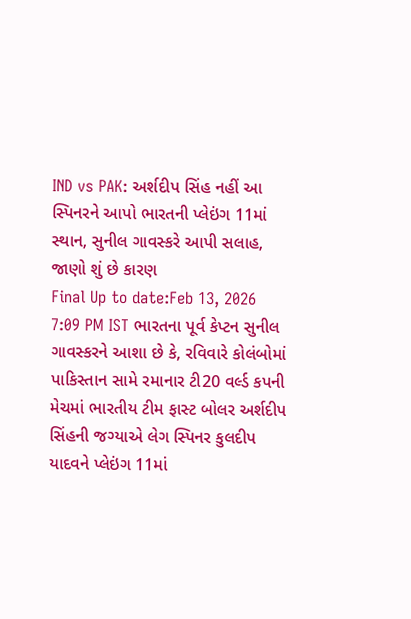IND vs PAK: અર્શદીપ સિંહ નહીં આ સ્પિનરને આપો ભારતની પ્લેઇંગ 11માં સ્થાન, સુનીલ ગાવસ્કરે આપી સલાહ, જાણો શું છે કારણ
Final Up to date:Feb 13, 2026 7:09 PM IST ભારતના પૂર્વ કેપ્ટન સુનીલ ગાવસ્કરને આશા છે કે, રવિવારે કોલંબોમાં પાકિસ્તાન સામે રમાનાર ટી20 વર્લ્ડ કપની મેચમાં ભારતીય ટીમ ફાસ્ટ બોલર અર્શદીપ સિંહની જગ્યાએ લેગ સ્પિનર કુલદીપ યાદવને પ્લેઇંગ 11માં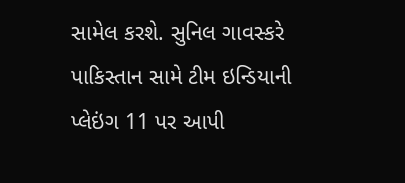સામેલ કરશે. સુનિલ ગાવસ્કરે પાકિસ્તાન સામે ટીમ ઇન્ડિયાની પ્લેઇંગ 11 પર આપી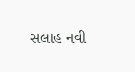સલાહ નવી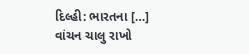દિલ્હી: ભારતના […]
વાંચન ચાલુ રાખો